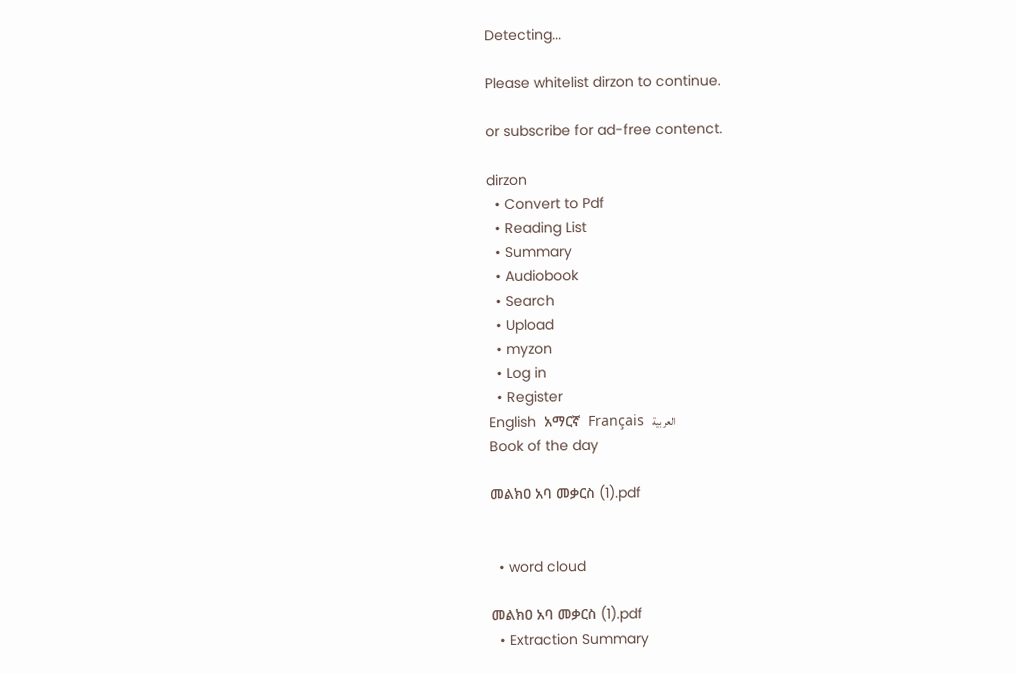Detecting...

Please whitelist dirzon to continue.

or subscribe for ad-free contenct.

dirzon
  • Convert to Pdf
  • Reading List
  • Summary
  • Audiobook
  • Search
  • Upload
  • myzon
  • Log in
  • Register
English  አማርኛ  Français  العربية
Book of the day

መልክዐ አባ መቃርስ (1).pdf


  • word cloud

መልክዐ አባ መቃርስ (1).pdf
  • Extraction Summary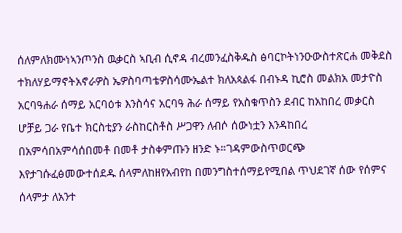ሰለምለክሙነኣንጦንስ ዉቃርስ ኣቢብ ሲኖዳ ብረመንፈስቅዱስ ፅባርኮትነንዑውስተጽርሐ መቅደስ ተክለሃይማኖትአኖራዎስ ኤዎስባጣቴዎስሳሙኤልተ ክለአጳልፋ በብኑዳ ኪሮስ መልክአ መታዮስ አርባዓሐራ ሰማይ አርባዕቱ እንስሳና አርባዓ ሕራ ሰማይ የአስቁጥስን ደብር ከአከበረ መቃርስ ሆቻይ ጋራ የቤተ ክርስቲያን ራስከርስቶስ ሥጋዋን ለብሶ ሰውነቷን እንዳከበረ በአምሳበአምሳሰበመቶ በመቶ ታስቀምጡን ዘንድ ኑ።ገዳምውስጥወርጭ እየታገሱፈፅመውተሰደዱ ሰላምለከዘየአብየከ በመንግስተሰማይየሚበል ጥህደገኛ ሰው የሰምና ሰላምታ ለአንተ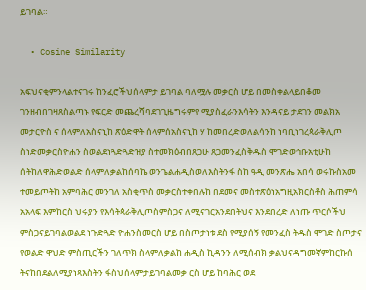ይገባል።

  • Cosine Similarity

አፍህናቂምንላልተናገሩ ከንፈሮችህሰላምታ ይገባል ባለሟሉ መቃርስ ሆይ በመስቀልላይበቆመ ገንዘብበገዛጸስልጣኑ የፍርድ መጨረሻባደገጊዜግሩምየ ሚያስፈራንእሳትን እንዳናይ ታደገን መልክአ መታርዮስ ና ሰላምለአስናኒከ ጽዕድዋት ሰላምሰአስናኒከ ሃ ከመበረድወለልሳንከ ነባቢነገረጳራቅሊጦ ስነድመቃርስዮሐን ስወልደነጓድጓድዝያ ስተመክዕብበጸጋሁ ጸጋመንፈስቅዱስ ሞገድወኅቡአቲሁከ ሰትከለዋሕድወልድ ሰላምለቃልከሰባኬ ወንጌልሐዲስወለእስትንፋ ስከ ዓዲ መንጽሔ አበሳ ወሩኩስአመ ተመይጦትከ አምባሕር መንገለ አስቂጥስ መቃርስተቀበሉከ በደመና መስተጽዕነአግዚአክርስቶስ ሕጠምሳ አአላፍ እምከርስ ህሩያን የእሳትጳራቅሊጦስምስጋና ለሚናገርአንደበትህና እንደበረድ ለነጡ ጥርሶችህ ምስጋናይገባልወልደ ነጉድጓድ ዮሐንስመርስ ሆይ በስጦታነቱ ደስ የሚያሰኝ የመንፈስ ትዱስ ሞገድ ስጦታና የወልድ ዋህድ ምስጢርችን ገለጥክ ስላምለቃልከ ሐዲስ ኪዳንን ለሚሰብክ ቃልህናዳግመኛምከርኩሰ ትናከበደልለሚያነጻእስትን ፋስህሰላምታይገባልመቃ ርስ ሆይ ከባሕር ወደ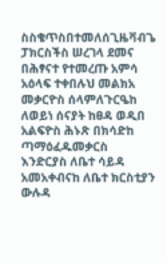ስስቄጥስበተመለሰጊዜቫብጌ ፓክርስችስ ሠረገላ ደመና በሕፃናተ የተመረጡ አምሳ አዕላፍ ተቀበሉህ መልክአ መቃርዮስ ሰላምለጉርዔከ ለወይነ ሰናያት ከፀዳ ወዲበ አልፍዮስ ሕኑጽ በክሳድከ ጣማዕፈዱመቃርስ እንድርያስ ለቤተ ሳይዳ አመአቀብናከ ለቤተ ክርስቲያን ውሉዳ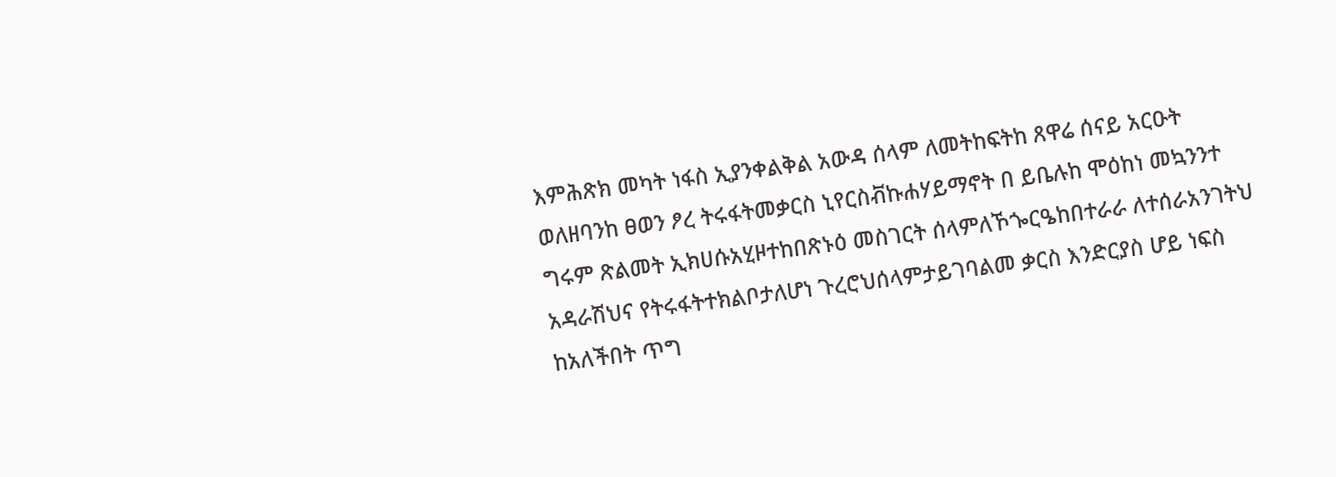እምሕጽክ መካት ነፋስ ኢያንቀልቅል አውዳ ሰላም ለመትከፍትከ ጸዋሬ ሰናይ አርዑት ወለዘባንከ ፀወን ፆረ ትሩፋትመቃርስ ኒየርስቭኩሐሃይማኖት በ ይቤሉከ ሞዕከነ መኳንንተ ግሩም ጽልመት ኢክሀሱአሂዞተከበጽኑዕ መስገርት ሰላምለኾጐርዔከበተራራ ለተሰራአንገትህ አዳራሽህና የትሩፋትተክልቦታለሆነ ጉረሮህሰላምታይገባልመ ቃርስ እንድርያስ ሆይ ነፍስ ከአለችበት ጥግ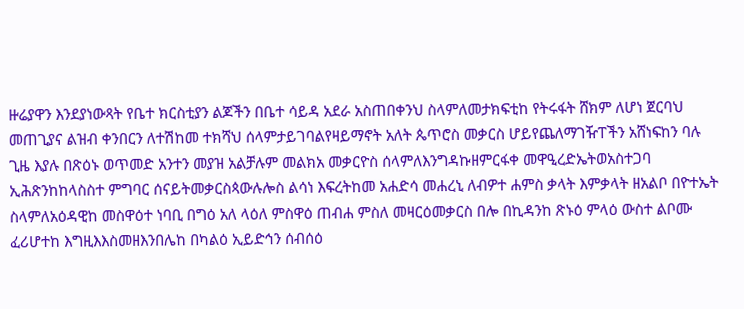ዙሬያዋን እንደያነውጻት የቤተ ክርስቲያን ልጆችን በቤተ ሳይዳ አደራ አስጠበቀንህ ስላምለመታክፍቲከ የትሩፋት ሸክም ለሆነ ጀርባህ መጠጊያና ልዝብ ቀንበርን ለተሽከመ ተክሻህ ሰላምታይገባልየዛይማኖት አለት ጴጥሮስ መቃርስ ሆይየጨለማገዥፐችን አሸነፍከን ባሉ ጊዜ እያሉ በጽዕኑ ወጥመድ አንተን መያዝ አልቻሉም መልክአ መቃርዮስ ሰላምለእንግዳኩዘምርፋቀ መዋዒረድኤትወአስተጋባ ኢሕጽንከከላስስተ ምግባር ሰናይትመቃርስጳውሉሎስ ልሳነ እፍረትከመ አሐድሳ መሐረኒ ለብዎተ ሐምስ ቃላት እምቃላት ዘአልቦ በዮተኤት ስላምለአዕዳዊከ መስዋዕተ ነባቢ በግዕ አለ ላዕለ ምስዋዕ ጠብሐ ምስለ መዛርዕመቃርስ በሎ በኪዳንከ ጽኑዕ ምላዕ ውስተ ልቦሙ ፈሪሆተከ እግዚእእስመዘእንበሌከ በካልዕ ኢይድኅን ሰብሰዕ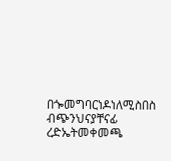በጐመግባርነዶነለሚስበስ ብጭንህናያቸናፊ ረድኤትመቀመጫ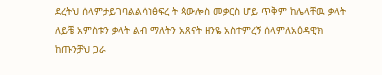ደረትህ ሰላምታይገባልልሳነፅፍረ ት ጳውሎስ መቃርስ ሆይ ጥቅም ከሌላቸዉ ቃላት ለይቼ አምስቱን ቃላት ልብ ማለትን አጸናት ዘንዬ አስተምረኝ ሰላምለአዕዳዊክ ከጡንቻህ ጋራ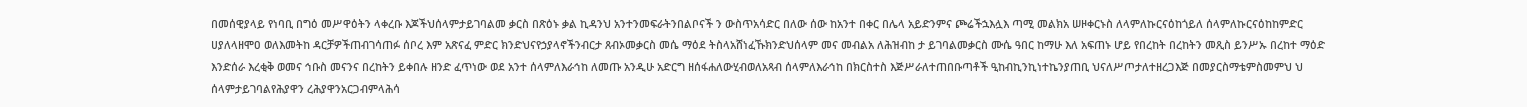በመሰዊያላይ የነባቢ በግዕ መሥዋዕትን ላቀረቡ እጆችህሰላምታይገባልመ ቃርስ በጽዕኑ ቃል ኪዳንህ አንተንመፍራትንበልቦናች ን ውስጥአሳድር በለው ሰው ከአንተ በቀር በሌላ አይድንምና ጮሬችኋእሏእ ጣሚ መልክአ ሠዞቀርኑስ ለላምለኩርናዕከጎይለ ሰላምለኩርናዕከከምድር ሀያለላዘሞዐ ወለእመትከ ዳርቻዎችጠብገሳጠፉ ሰቦረ እም አጽናፈ ምድር ክንድህናየኃያላኖችንብርታ ጸብኦመቃርስ መሴ ማዕደ ትስላአሸነፈኹክንድህሰላም መና መብልአ ለሕዝብከ ታ ይገባልመቃርስ ሙሴ ዓበር ከማሁ እለ አፍጠኑ ሆይ የበረከት በረከትን መጺስ ይንሥኡ በረከተ ማዕድ እንድሰራ እረቂቅ ወመና ኅቡስ መናንና በረከትን ይቀበሉ ዘንድ ፈጥነው ወደ አንተ ሰላምለእራኅከ ለመጡ አንዲሁ አድርግ ዘሰፋሐለውሂብወለአጻብ ሰላምለእራኅከ በክርስተስ እጅሥራለተጠበቡጣቶች ዒከብኪንኪነተኬንያጠቢ ህናለሥጦታለተዘረጋእጅ በመያርስማቴምስመምህ ህ ሰላምታይገባልየሕያዋን ረሕያዋንአርጋብምላሕሳ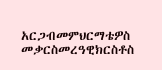አርጋብመምህርማቴዎስ መቃርስመረዓዊክርስቶስ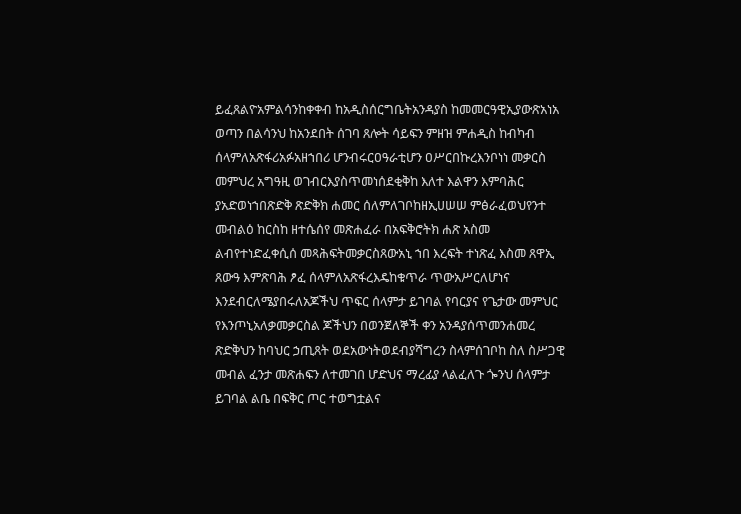ይፈጸልዮአምልሳንከቀቀብ ከአዲስሰርግቤትአንዳያስ ከመመርዓዊኢያውጽአነአ ወጣን በልሳንህ ከአንደበት ሰገባ ጸሎት ሳይፍን ምዘዝ ምሐዲስ ከብካብ ሰላምለአጽፋሪአፉአዘኀበሪ ሆንብሩርዐዓራቲሆን ዐሥርበኩረእንቦነነ መቃርስ መምህረ አግዓዚ ወገብርእያስጥመነሰደቂቅከ እለተ እልዋን እምባሕር ያአድወነኀበጽድቅ ጽድቅክ ሐመር ሰለምለገቦከዘኢሀሠሠ ምፅራፈወህየንተ መብልዕ ከርስከ ዘተሴሰየ መጽሐፈራ በአፍቅሮትክ ሐጽ አስመ ልብየተነድፈቀሲሰ መጻሕፍትመቃርስጸውአኒ ኀበ እረፍት ተነጽፈ እስመ ጸዋኢ ጸውዓ እምጽባሕ ፆፈ ሰላምለአጽፋረእዴከቁጥራ ጥውአሥርለሆነና እንደብርለሜያበሩለአጆችህ ጥፍር ሰላምታ ይገባል የባርያና የጌታው መምህር የእንጦኒአለቃመቃርስል ጆችህን በወንጀለኞች ቀን አንዳያሰጥመንሐመረ ጽድቅህን ከባህር ኃጢጸት ወደአውነትወደብያሻግረን ስላምሰገቦከ ስለ ስሥጋዊ መብል ፈንታ መጽሐፍን ለተመገበ ሆድህና ማረፊያ ላልፈለጉ ጐንህ ሰላምታ ይገባል ልቤ በፍቅር ጦር ተወግቷልና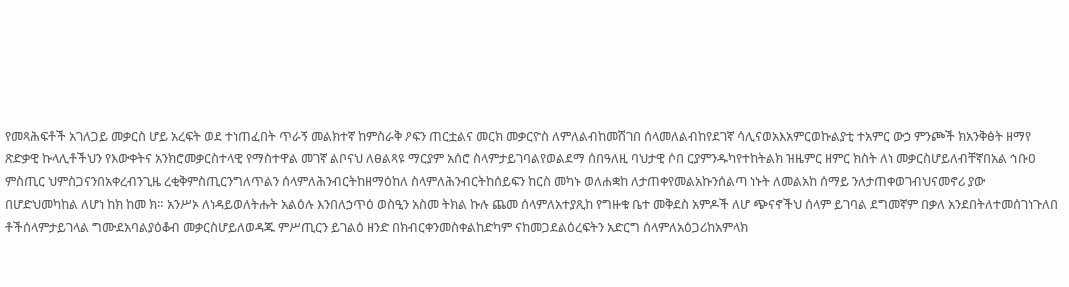የመጻሕፍቶች አገለጋይ መቃርስ ሆይ አረፍት ወደ ተነጠፈበት ጥራኝ መልክተኛ ከምስራቅ ዖፍን ጠርቷልና መርክ መቃርዮስ ለምለልብከመሽገበ ሰላመለልብከየደገኛ ሳሊናወአእአምርወኩልያቲ ተአምር ውኃ ምንጮች ክአንቅፅት ዘማየ ጽድቃዊ ኩላሊቶችህን የእውቀትና አንክሮመቃርስተላዊ የማስተዋል መገኛ ልቦናህ ለፀልጻዩ ማርያም አሰሮ ስላምታይገባልየወልደማ ሰበዓለዚ ባህታዊ ሶበ ርያምንዱካየተከትልክ ዝዜምር ዘምር ክስት ለነ መቃርስሆይለብቸኛበአል ኅቡዐ ምስጢር ህምስጋናንበአቀረብንጊዜ ረቂቅምስጢርንግለጥልን ሰላምለሕንብርትከዘማዕከለ ስላምለሕንብርትከሰይፍን ከርስ መካኑ ወለሐቋከ ለታጠቀየመልአኩንሰልጣ ነኑት ለመልአከ ሰማይ ንለታጠቀወገብህናመኖሪ ያው በሆድህመካከል ለሆነ ከክ ከመ ክ። አንሥኦ ለነዳይወለትሑት አልዕሉ እንበለኃጥዕ ወስዒን አስመ ትክል ኩሉ ጨመ ሰላምለአተያጺከ የግዙቁ ቤተ መቅደስ አምዶች ለሆ ጭናኖችህ ሰላም ይገባል ደግመኛም በቃለ አንደበትለተመሰገነጉለበ ቶችሰላምታይገላል ግሙደአባልያዕቆብ መቃርስሆይለወዳጁ ምሥጢርን ይገልዕ ዘንድ በክብርቀንመስቀልከድካም ናከመጋደልዕረፍትን አድርግ ሰላምለአዕጋሪከአምላክ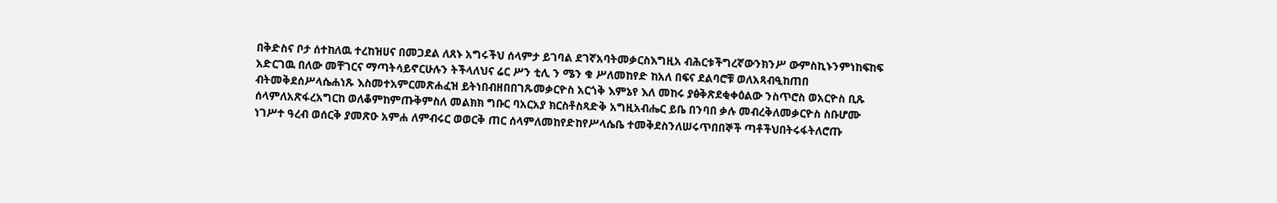በቅድስና ቦታ ሰተከለዉ ተረከዝሀና በመጋደል ለጸኑ አግሩችህ ሰላምታ ይገባል ደገኛአባትመቃርስእግዚአ ብሕርቱችግረኛውንክንሥ ውምስኪኑንምነከፍከፍ አድርገዉ በለው መቸገርና ማጣትሳይኖርሁሉን ትችላለህና ሬር ሥን ቲሊ ን ሜን ቁ ሥለመከየድ ከአለ በፍና ደልባሮቹ ወለአጻብዒከጠበ ብትመቅደሰሥላሴሐነጹ እስመተአምርመጽሐፈዝ ይትነበብዘበበገጹመቃርዮስ አርጎቅ እምኔየ እለ መከሩ ያፅቅጽደቂቀዕልው ንስጥሮስ ወአርዮስ ቢጹ ሰላምለአጽፋረአግርከ ወለቆምከምጡቅምስለ መልክክ ግቡር ባአርአያ ክርስቶስጻድቅ አግዚአብሔር ይቤ በንባበ ቃሉ መብረቅለመቃርዮስ ስቡሆሙ ነገሥተ ዓረብ ወሰርቅ ያመጽዑ አምሐ ለምብሩር ወወርቅ ጠር ሰላምለመከየድከየሥላሴቤ ተመቅደስንለሠሩጥበበኞች ጣቶችህበትሩፋትለሮጡ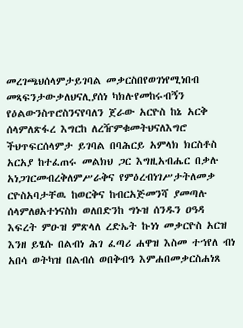መረገጫህሰላምታይገባል መቃርስበየወገነየሚነበብ መጻፍንታውቃለህናሊያሰነ ካክሉየመከሩብኝን የዕልውንስጥሮስንናየባለን ጀራው አርዮስ ከኔ አርቅ ሰላምለጽፋረ እግርከ ለረዥምቁመትህናለእግሮ ችህጥፍርሰላምታ ይገባል በባሕርይ አምላክ ክርስቶስ አርአያ ከተፈጠሩ መልክህ ጋር እግዚአብሔር በቃሉ አነጋገርመብረቅለምሥራቅና የምዕረብነገሥታትለመቃ ርዮስአባታቸዉ ከወርቅና ከብርአጅመንሻ ያመጣሉ ሰላምለፀአተነናስክ ወለበድንከ ግኑዝ ሰንዱን ዐዓዳ እፍረት ምዑዝ ምጽላለ ረድኤት ኩነነ መቃርዮስ አርዝ እንዘ ይፄሱ በልብነ ሕገ ፈጣሪ ሐዋዝ እስመ ተኀየለ ብነ አበሳ ወትካዝ በልብሰ ወበቅብዓ እምሐበመቃርስሐነጸ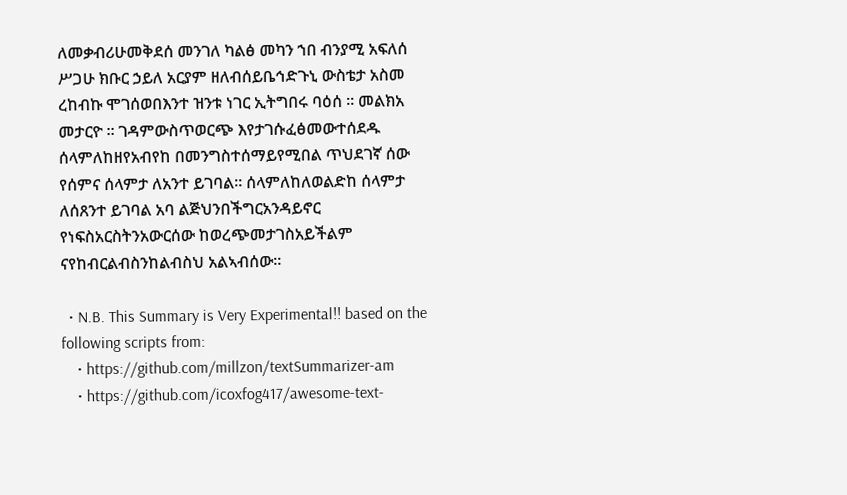ለመቃብሪሁመቅደሰ መንገለ ካልፅ መካን ኀበ ብንያሚ አፍለሰ ሥጋሁ ክቡር ኃይለ አርያም ዘለብሰይቤኅድጉኒ ውስቴታ አስመ ረከብኩ ሞገሰወበእንተ ዝንቱ ነገር ኢትግበሩ ባዕሰ ። መልክአ መታርዮ ። ገዳምውስጥወርጭ እየታገሱፈፅመውተሰደዱ ሰላምለከዘየአብየከ በመንግስተሰማይየሚበል ጥህደገኛ ሰው የሰምና ሰላምታ ለአንተ ይገባል። ሰላምለከለወልድከ ሰላምታ ለሰጸንተ ይገባል አባ ልጅህንበችግርአንዳይኖር የነፍስአርስትንአውርሰው ከወረጭመታገስአይችልም ናየከብርልብስንከልብስህ አልኣብሰው።

  • N.B. This Summary is Very Experimental!! based on the following scripts from:
    • https://github.com/millzon/textSummarizer-am
    • https://github.com/icoxfog417/awesome-text-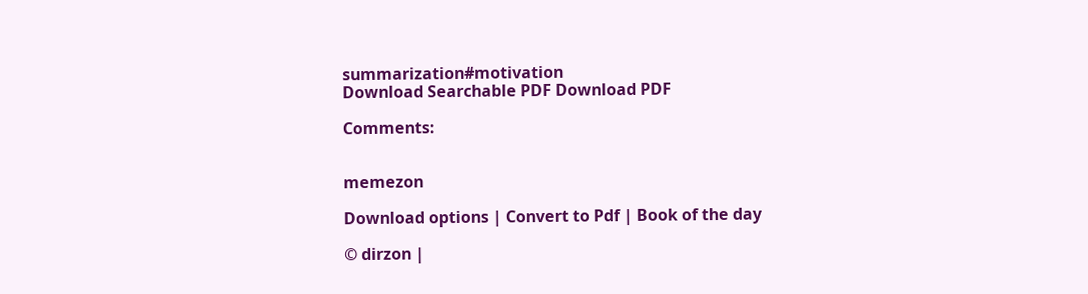summarization#motivation
Download Searchable PDF Download PDF

Comments:


memezon

Download options | Convert to Pdf | Book of the day

© dirzon |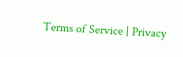Terms of Service | Privacy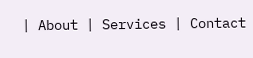| About | Services | Contact